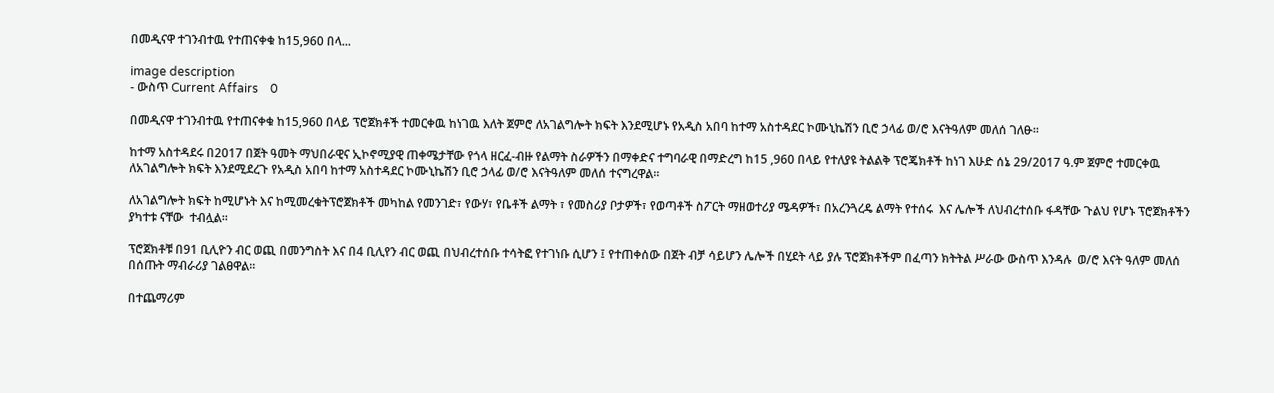በመዲናዋ ተገንብተዉ የተጠናቀቁ ከ15,960 በላ...

image description
- ውስጥ Current Affairs    0

በመዲናዋ ተገንብተዉ የተጠናቀቁ ከ15,960 በላይ ፕሮጀክቶች ተመርቀዉ ከነገዉ እለት ጀምሮ ለአገልግሎት ክፍት እንደሚሆኑ የአዲስ አበባ ከተማ አስተዳደር ኮሙኒኬሽን ቢሮ ኃላፊ ወ/ሮ እናትዓለም መለሰ ገለፁ፡፡

ከተማ አስተዳደሩ በ2017 በጀት ዓመት ማህበራዊና ኢኮኖሚያዊ ጠቀሜታቸው የጎላ ዘርፈ-ብዙ የልማት ስራዎችን በማቀድና ተግባራዊ በማድረግ ከ15 ,960 በላይ የተለያዩ ትልልቅ ፕሮጄክቶች ከነገ እሁድ ሰኔ 29/2017 ዓ.ም ጀምሮ ተመርቀዉ ለአገልግሎት ክፍት እንደሚደረጉ የአዲስ አበባ ከተማ አስተዳደር ኮሙኒኬሽን ቢሮ ኃላፊ ወ/ሮ እናትዓለም መለሰ ተናግረዋል፡፡

ለአገልግሎት ክፍት ከሚሆኑት እና ከሚመረቁትፕሮጀክቶች መካከል የመንገድ፣ የውሃ፣ የቤቶች ልማት ፣ የመስሪያ ቦታዎች፣ የወጣቶች ስፖርት ማዘወተሪያ ሜዳዎች፣ በአረንጓረዴ ልማት የተሰሩ  እና ሌሎች ለህብረተሰቡ ፋዳቸው ጉልህ የሆኑ ፕሮጀክቶችን ያካተቱ ናቸው  ተብሏል፡፡

ፕሮጀክቶቹ በ91 ቢሊዮን ብር ወጪ በመንግስት እና በ4 ቢሊየን ብር ወጪ በህብረተሰቡ ተሳትፎ የተገነቡ ሲሆን ፤ የተጠቀሰው በጀት ብቻ ሳይሆን ሌሎች በሂደት ላይ ያሉ ፕሮጀክቶችም በፈጣን ክትትል ሥራው ውስጥ እንዳሉ  ወ/ሮ እናት ዓለም መለሰ በሰጡት ማብራሪያ ገልፀዋል፡፡

በተጨማሪም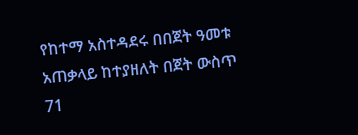የከተማ አስተዳደሩ በበጀት ዓመቱ አጠቃላይ ከተያዘለት በጀት ውስጥ 71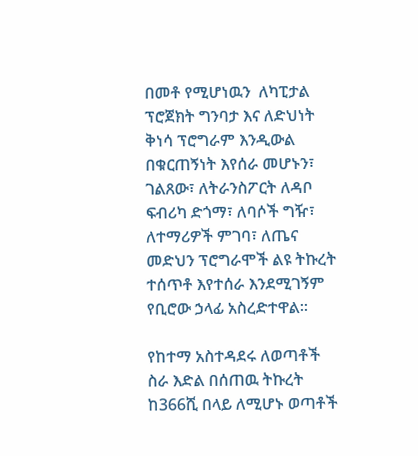በመቶ የሚሆነዉን  ለካፒታል ፕሮጀክት ግንባታ እና ለድህነት ቅነሳ ፕሮግራም እንዲውል በቁርጠኝነት እየሰራ መሆኑን፣ ገልጸው፣ ለትራንስፖርት ለዳቦ ፍብሪካ ድጎማ፣ ለባሶች ግዥ፣ ለተማሪዎች ምገባ፣ ለጤና መድህን ፕሮግራሞች ልዩ ትኩረት ተሰጥቶ እየተሰራ እንደሚገኝም  የቢሮው ኃላፊ አስረድተዋል፡፡

የከተማ አስተዳደሩ ለወጣቶች ስራ እድል በሰጠዉ ትኩረት ከ366ሺ በላይ ለሚሆኑ ወጣቶች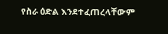የስራ ዕድል እንደተፈጠረላቸውም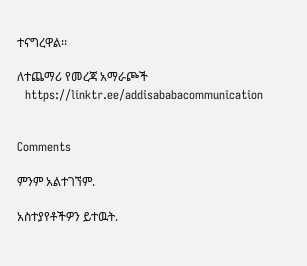ተናግረዋል፡፡

ለተጨማሪ የመረጃ አማራጮች
  https://linktr.ee/addisababacommunication


Comments

ምንም አልተገኘም.

አስተያየቶችዎን ይተዉት.